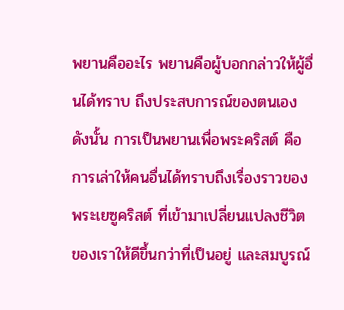พยานคืออะไร พยานคือผู้บอกกล่าวให้ผู้อื่นได้ทราบ ถึงประสบการณ์ของตนเอง ดังนั้น การเป็นพยานเพื่อพระคริสต์ คือ การเล่าให้คนอื่นได้ทราบถึงเรื่องราวของพระเยซูคริสต์ ที่เข้ามาเปลี่ยนแปลงชีวิต ของเราให้ดีขึ้นกว่าที่เป็นอยู่ และสมบูรณ์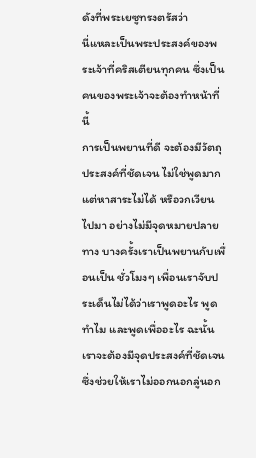ดังที่พระเยซูทรงตรัสว่า
นี่แหละเป็นพระประสงค์ของพระเจ้าที่คริสเตียนทุกคน ซึ่งเป็นคนของพระเจ้าจะต้องทำหน้าที่นี้
การเป็นพยานที่ดี จะต้องมีวัตถุประสงค์ที่ชัดเจน ไม่ใช่พูดมากแต่หาสาระไม่ได้ หรือวกเวียนไปมา อย่างไม่มีจุดหมายปลายทาง บางครั้งเราเป็นพยานกับเพื่อนเป็น ชั่วโมงๆ เพื่อนเราจับประเด็นไม่ได้ว่าเราพูดอะไร พูดทำไม และพูดเพื่ออะไร ฉะนั้นเราจะต้องมีจุดประสงค์ที่ชัดเจน ซึ่งช่วยให้เราไม่ออกนอกลู่นอก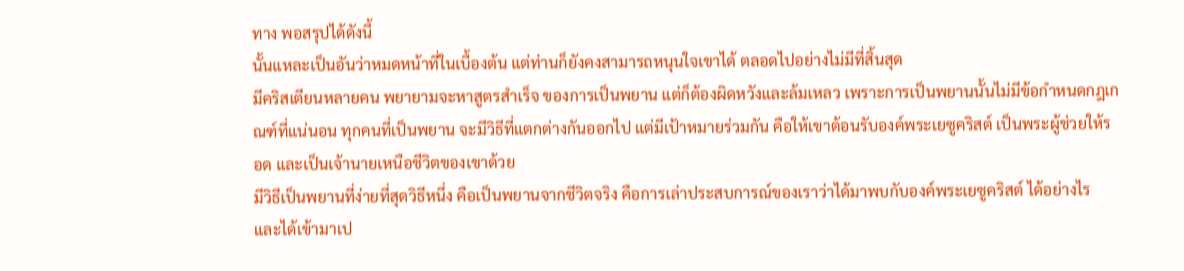ทาง พอสรุปได้ดังนี้
นั้นแหละเป็นอันว่าหมดหน้าที่ในเบื้องต้น แต่ท่านก็ยังคงสามารถหนุนใจเขาได้ ตลอดไปอย่างไม่มีที่สิ้นสุด
มีคริสเตียนหลายคน พยายามจะหาสูตรสำเร็จ ของการเป็นพยาน แต่ก็ต้องผิดหวังและล้มเหลว เพราะการเป็นพยานนั้นไม่มีข้อกำหนดกฎเกณฑ์ที่แน่นอน ทุกคนที่เป็นพยาน จะมีวิธีที่แตกต่างกันออกไป แต่มีเป้าหมายร่วมกัน คือให้เขาต้อนรับองค์พระเยซูคริสต์ เป็นพระผู้ช่วยให้รอด และเป็นเจ้านายเหนือชีวิตของเขาด้วย
มีวิธีเป็นพยานที่ง่ายที่สุดวิธีหนึ่ง คือเป็นพยานจากชีวิตจริง คือการเล่าประสบการณ์ของเราว่าได้มาพบกับองค์พระเยซูคริสต์ ได้อย่างไร และได้เข้ามาเป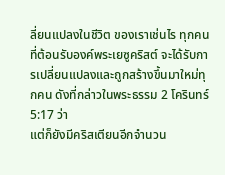ลี่ยนแปลงในชีวิต ของเราเช่นไร ทุกคนที่ต้อนรับองค์พระเยซูคริสต์ จะได้รับการเปลี่ยนแปลงและถูกสร้างขึ้นมาใหม่ทุกคน ดังที่กล่าวในพระธรรม 2 โครินทร์ 5:17 ว่า
แต่ก็ยังมีคริสเตียนอีกจำนวน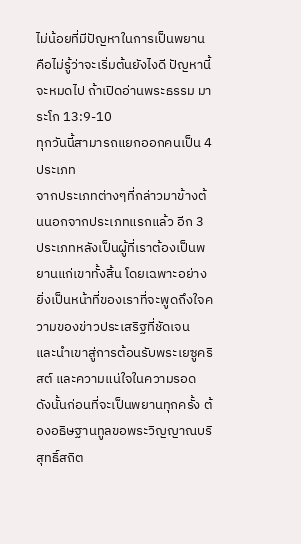ไม่น้อยที่มีปัญหาในการเป็นพยาน คือไม่รู้ว่าจะเริ่มต้นยังไงดี ปัญหานี้จะหมดไป ถ้าเปิดอ่านพระธรรม มาระโก 13:9-10
ทุกวันนี้สามารถแยกออกคนเป็น 4 ประเภท
จากประเภทต่างๆที่กล่าวมาข้างต้นนอกจากประเภทแรกแล้ว อีก 3 ประเภทหลังเป็นผู้ที่เราต้องเป็นพยานแก่เขาทั้งสิ้น โดยเฉพาะอย่างยิ่งเป็นหน้าที่ของเราที่จะพูดถึงใจความของข่าวประเสริฐที่ชัดเจน และนำเขาสู่การต้อนรับพระเยซูคริสต์ และความแน่ใจในความรอด ดังนั้นก่อนที่จะเป็นพยานทุกครั้ง ต้องอธิษฐานทูลขอพระวิญญาณบริสุทธิ์สถิต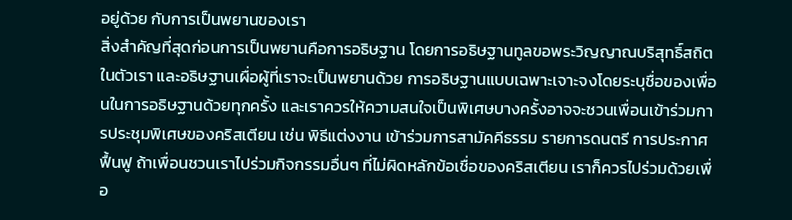อยู่ด้วย กับการเป็นพยานของเรา
สิ่งสำคัญที่สุดก่อนการเป็นพยานคือการอธิษฐาน โดยการอธิษฐานทูลขอพระวิญญาณบริสุทธิ์สถิตในตัวเรา และอธิษฐานเผื่อผู้ที่เราจะเป็นพยานด้วย การอธิษฐานแบบเฉพาะเจาะจงโดยระบุชื่อของเพื่อนในการอธิษฐานด้วยทุกครั้ง และเราควรให้ความสนใจเป็นพิเศษบางครั้งอาจจะชวนเพื่อนเข้าร่วมการประชุมพิเศษของคริสเตียน เช่น พิธีแต่งงาน เข้าร่วมการสามัคคีธรรม รายการดนตรี การประกาศฟื้นฟู ถ้าเพื่อนชวนเราไปร่วมกิจกรรมอื่นๆ ที่ไม่ผิดหลักข้อเชื่อของคริสเตียน เราก็ควรไปร่วมด้วยเพื่อ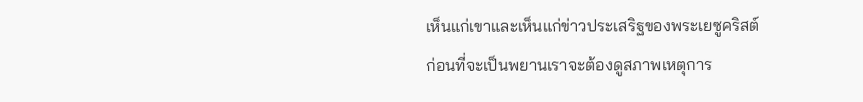เห็นแก่เขาและเห็นแก่ข่าวประเสริฐของพระเยซูคริสต์
ก่อนที่จะเป็นพยานเราจะต้องดูสภาพเหตุการ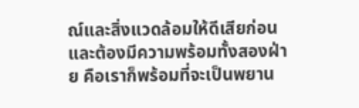ณ์และสิ่งแวดล้อมให้ดีเสียก่อนและต้องมีความพร้อมทั้งสองฝ่าย คือเราก็พร้อมที่จะเป็นพยาน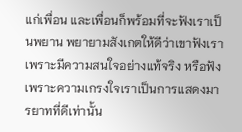แก่เพื่อน และเพื่อนก็พร้อมที่จะฟังเราเป็นพยาน พยายามสังเกตให้ดีว่าเขาฟังเราเพราะมีความสนใจอย่างแท้จริง หรือฟังเพราะความเกรงใจเราเป็นการแสดงมารยาทที่ดีเท่านั้น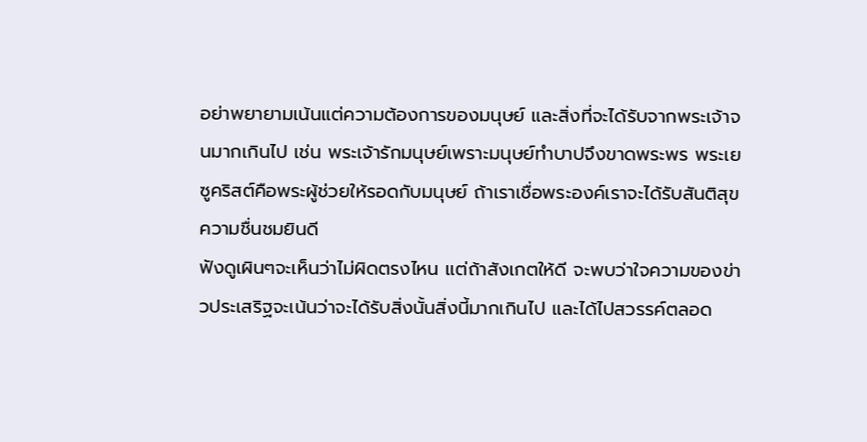อย่าพยายามเน้นแต่ความต้องการของมนุษย์ และสิ่งที่จะได้รับจากพระเจ้าจนมากเกินไป เช่น พระเจ้ารักมนุษย์เพราะมนุษย์ทำบาปจึงขาดพระพร พระเยซูคริสต์คือพระผู้ช่วยให้รอดกับมนุษย์ ถ้าเราเชื่อพระองค์เราจะได้รับสันติสุข ความชื่นชมยินดี
ฟังดูเผินๆจะเห็นว่าไม่ผิดตรงไหน แต่ถ้าสังเกตให้ดี จะพบว่าใจความของข่าวประเสริฐจะเน้นว่าจะได้รับสิ่งนั้นสิ่งนี้มากเกินไป และได้ไปสวรรค์ตลอด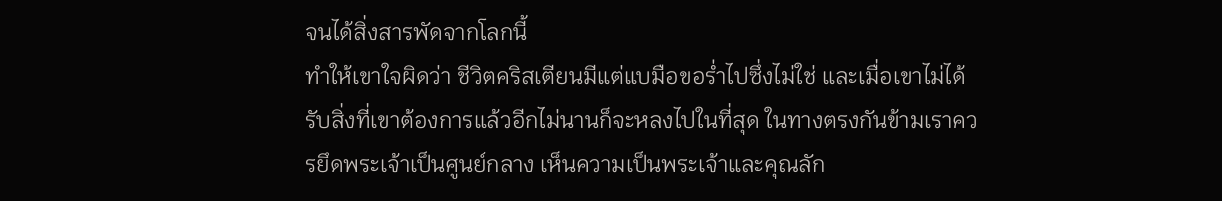จนได้สิ่งสารพัดจากโลกนี้
ทำให้เขาใจผิดว่า ชีวิตคริสเตียนมีแต่แบมือขอร่ำไปซึ่งไม่ใช่ และเมื่อเขาไม่ได้รับสิ่งที่เขาต้องการแล้วอีกไม่นานก็จะหลงไปในที่สุด ในทางตรงกันข้ามเราควรยึดพระเจ้าเป็นศูนย์กลาง เห็นความเป็นพระเจ้าและคุณลัก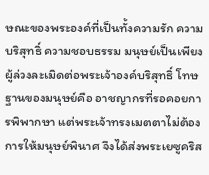ษณะของพระองค์ที่เป็นทั้งความรัก ความบริสุทธิ์ ความชอบธรรม มนุษย์เป็นเพียงผู้ล่วงละเมิดต่อพระเจ้าองค์บริสุทธิ์ โทษฐานของมนุษย์คือ อาชญากรที่รอคอยการพิพากษา แต่พระเจ้าทรงเมตตาไม่ต้องการให้มนุษย์พินาศ จึงได้ส่งพระเยซูคริส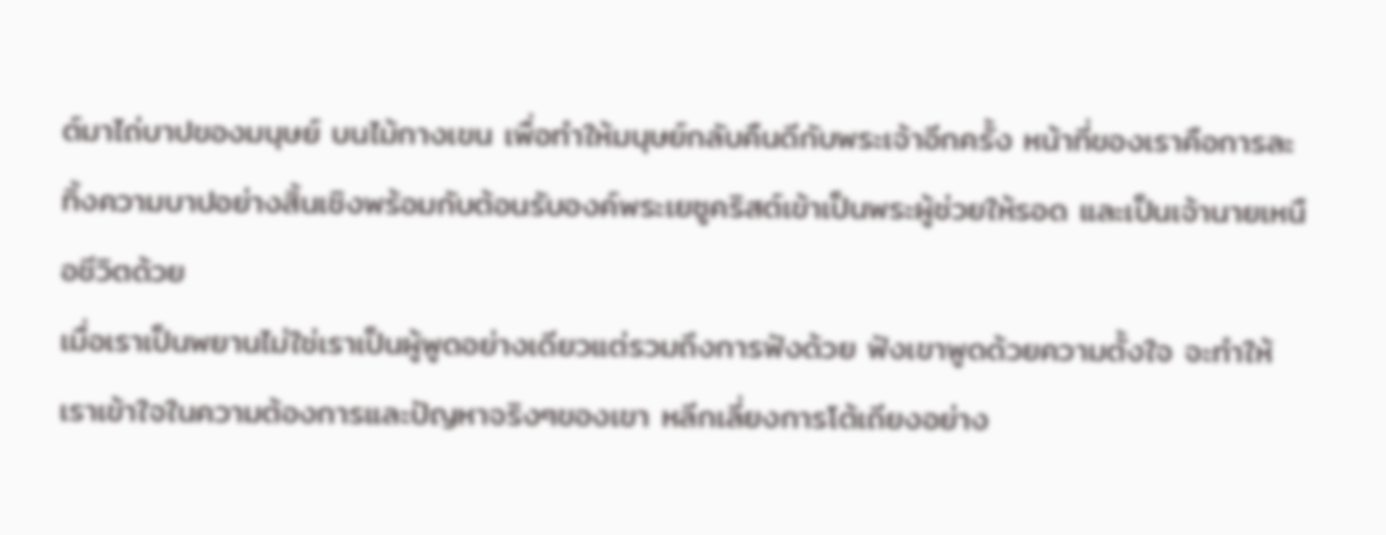ต์มาไถ่บาปของมนุษย์ บนไม้กางเขน เพื่อทำให้มนุษย์กลับคืนดีกับพระเจ้าอีกครั้ง หน้าที่ของเราคือการละทิ้งความบาปอย่างสิ้นเชิงพร้อมกับต้อนรับองค์พระเยซูคริสต์เข้าเป็นพระผู้ช่วยให้รอด และเป็นเจ้านายเหนือชีวิตด้วย
เมื่อเราเป็นพยานไม่ใช่เราเป็นผู้พูดอย่างเดียวแต่รวมถึงการฟังด้วย ฟังเขาพูดด้วยความตั้งใจ จะทำให้เราเข้าใจในความต้องการและปัญหาจริงๆของเขา หลีกเลี่ยงการโต้เถียงอย่าง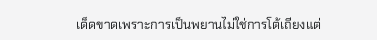เด็ดขาดเพราะการเป็นพยานไม่ใช่การโต้เถียงแต่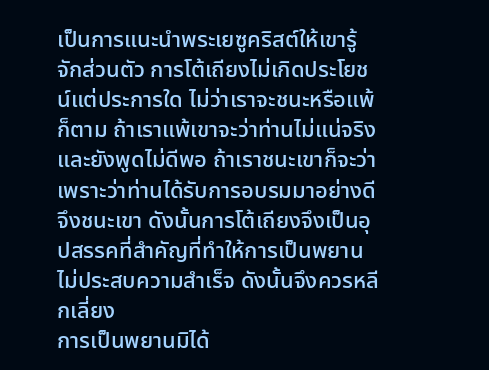เป็นการแนะนำพระเยซูคริสต์ให้เขารู้จักส่วนตัว การโต้เถียงไม่เกิดประโยชน์แต่ประการใด ไม่ว่าเราจะชนะหรือแพ้ก็ตาม ถ้าเราแพ้เขาจะว่าท่านไม่แน่จริงและยังพูดไม่ดีพอ ถ้าเราชนะเขาก็จะว่าเพราะว่าท่านได้รับการอบรมมาอย่างดีจึงชนะเขา ดังนั้นการโต้เถียงจึงเป็นอุปสรรคที่สำคัญที่ทำให้การเป็นพยานไม่ประสบความสำเร็จ ดังนั้นจึงควรหลีกเลี่ยง
การเป็นพยานมิได้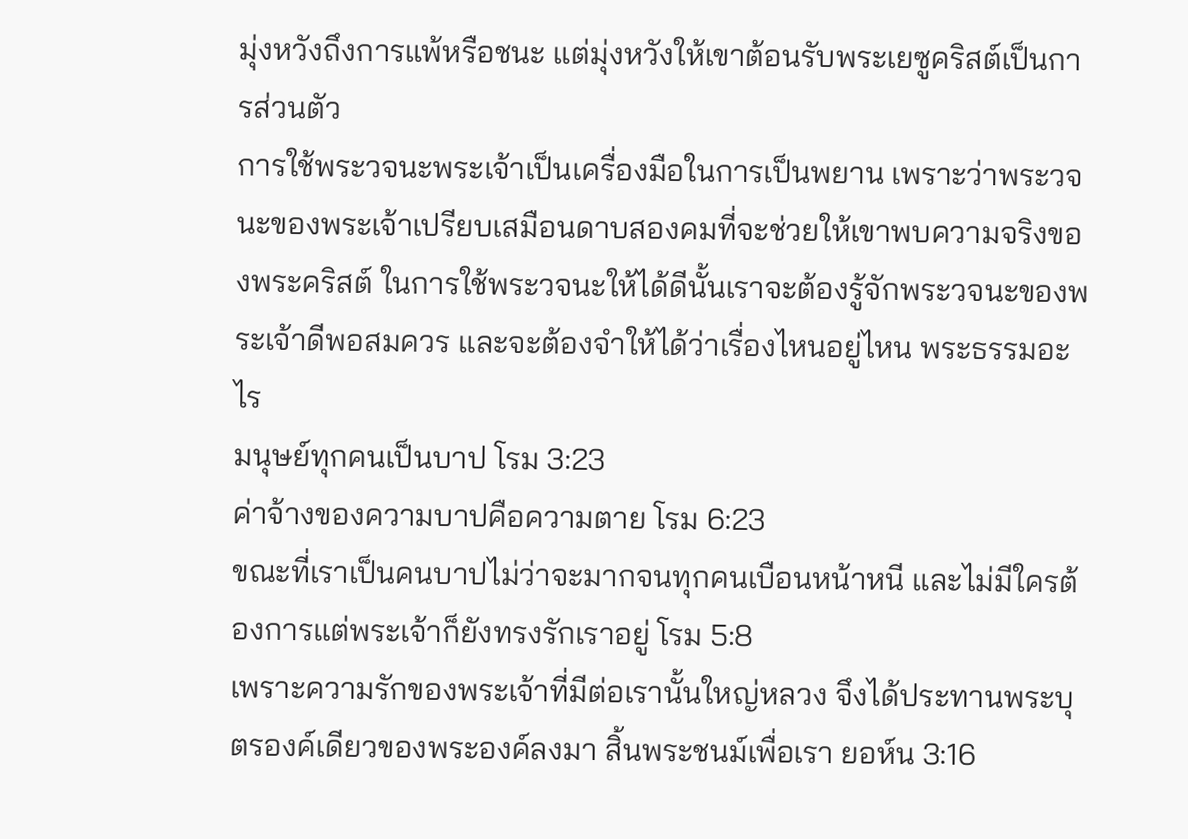มุ่งหวังถึงการแพ้หรือชนะ แต่มุ่งหวังให้เขาต้อนรับพระเยซูคริสต์เป็นการส่วนตัว
การใช้พระวจนะพระเจ้าเป็นเครื่องมือในการเป็นพยาน เพราะว่าพระวจนะของพระเจ้าเปรียบเสมือนดาบสองคมที่จะช่วยให้เขาพบความจริงของพระคริสต์ ในการใช้พระวจนะให้ได้ดีนั้นเราจะต้องรู้จักพระวจนะของพระเจ้าดีพอสมควร และจะต้องจำให้ได้ว่าเรื่องไหนอยู่ไหน พระธรรมอะไร
มนุษย์ทุกคนเป็นบาป โรม 3:23
ค่าจ้างของความบาปคือความตาย โรม 6:23
ขณะที่เราเป็นคนบาปไม่ว่าจะมากจนทุกคนเบือนหน้าหนี และไม่มีใครต้องการแต่พระเจ้าก็ยังทรงรักเราอยู่ โรม 5:8
เพราะความรักของพระเจ้าที่มีต่อเรานั้นใหญ่หลวง จึงได้ประทานพระบุตรองค์เดียวของพระองค์ลงมา สิ้นพระชนม์เพื่อเรา ยอห์น 3:16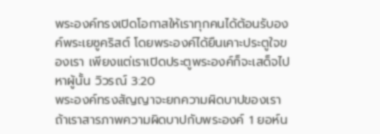พระองค์ทรงเปิดโอกาสให้เราทุกคนได้ต้อนรับองค์พระเยซูคริสต์ โดยพระองค์ได้ยืนเคาะประตูใจของเรา เพียงแต่เราเปิดประตูพระองค์ก็จะเสด็จไปหาผู้นั้น วิวรณ์ 3:20
พระองค์ทรงสัญญาจะยกความผิดบาปของเรา ถ้าเราสารภาพความผิดบาปกับพระองค์ 1 ยอห์น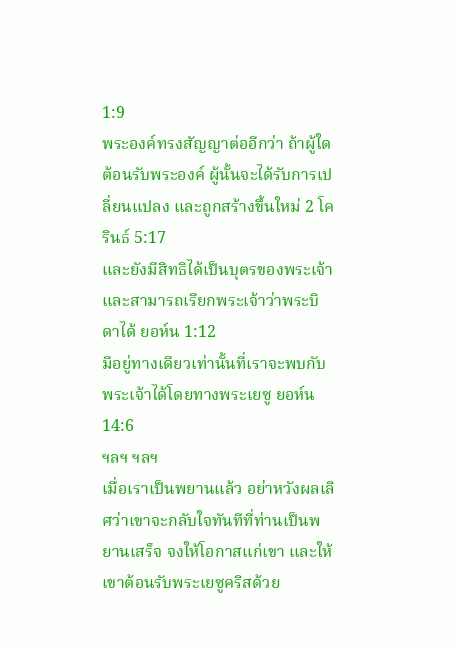1:9
พระองค์ทรงสัญญาต่ออีกว่า ถ้าผู้ใดต้อนรับพระองค์ ผู้นั้นจะได้รับการเปลี่ยนแปลง และถูกสร้างขึ้นใหม่ 2 โครินธ์ 5:17
และยังมีสิทธิได้เป็นบุตรของพระเจ้า และสามารถเรียกพระเจ้าว่าพระบิดาได้ ยอห์น 1:12
มีอยู่ทางเดียวเท่านั้นที่เราจะพบกับพระเจ้าได้โดยทางพระเยซู ยอห์น 14:6
ฯลฯ ฯลฯ
เมื่อเราเป็นพยานแล้ว อย่าหวังผลเลิศว่าเขาจะกลับใจทันทีที่ท่านเป็นพยานเสร็จ จงให้โอกาสแก่เขา และให้เขาต้อนรับพระเยซูคริสด้วย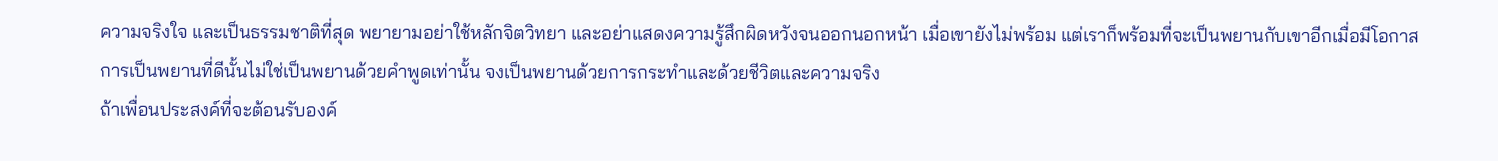ความจริงใจ และเป็นธรรมชาติที่สุด พยายามอย่าใช้หลักจิตวิทยา และอย่าแสดงความรู้สึกผิดหวังจนออกนอกหน้า เมื่อเขายังไม่พร้อม แต่เราก็พร้อมที่จะเป็นพยานกับเขาอีกเมื่อมีโอกาส
การเป็นพยานที่ดีนั้นไม่ใช่เป็นพยานด้วยคำพูดเท่านั้น จงเป็นพยานด้วยการกระทำและด้วยชีวิตและความจริง
ถ้าเพื่อนประสงค์ที่จะต้อนรับองค์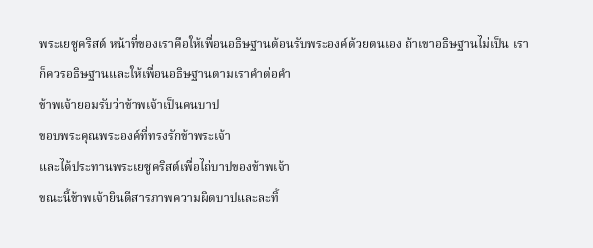พระเยซูคริสต์ หน้าที่ของเราคือให้เพื่อนอธิษฐานต้อนรับพระองค์ด้วยตนเอง ถ้าเขาอธิษฐานไม่เป็น เราก็ควรอธิษฐานและให้เพื่อนอธิษฐานตามเราคำต่อคำ
ข้าพเจ้ายอมรับว่าข้าพเจ้าเป็นคนบาป
ขอบพระคุณพระองค์ที่ทรงรักข้าพระเจ้า
และได้ประทานพระเยซูคริสต์เพื่อไถ่บาปของข้าพเจ้า
ขณะนี้ข้าพเจ้ายินดีสารภาพความผิดบาปและละทิ้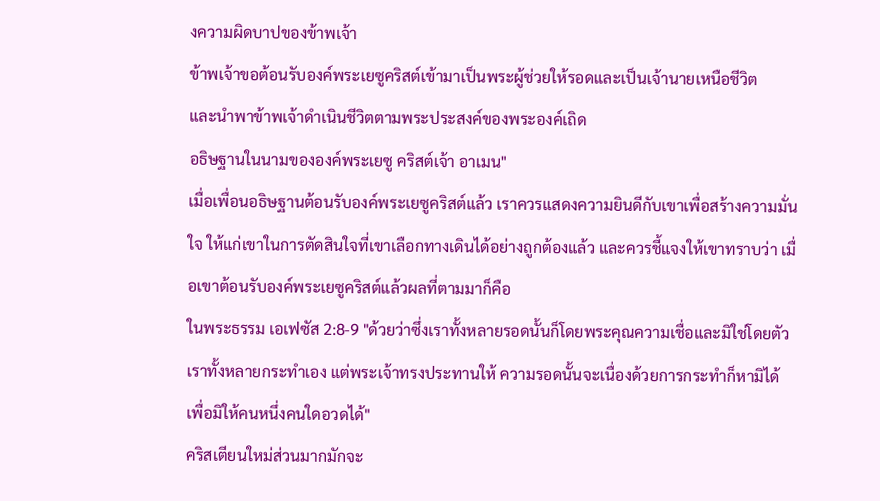งความผิดบาปของข้าพเจ้า
ข้าพเจ้าขอต้อนรับองค์พระเยซูคริสต์เข้ามาเป็นพระผู้ช่วยให้รอดและเป็นเจ้านายเหนือชีวิต
และนำพาข้าพเจ้าดำเนินชีวิตตามพระประสงค์ของพระองค์เถิด
อธิษฐานในนามขององค์พระเยซู คริสต์เจ้า อาเมน"
เมื่อเพื่อนอธิษฐานต้อนรับองค์พระเยซูคริสต์แล้ว เราควรแสดงความยินดีกับเขาเพื่อสร้างความมั่นใจ ให้แก่เขาในการตัดสินใจที่เขาเลือกทางเดินได้อย่างถูกต้องแล้ว และควรชี้แจงให้เขาทราบว่า เมื่อเขาต้อนรับองค์พระเยซูคริสต์แล้วผลที่ตามมาก็คือ
ในพระธรรม เอเฟซัส 2:8-9 "ด้วยว่าซึ่งเราทั้งหลายรอดนั้นก็โดยพระคุณความเชื่อและมิใช่โดยตัวเราทั้งหลายกระทำเอง แต่พระเจ้าทรงประทานให้ ความรอดนั้นจะเนื่องด้วยการกระทำก็หามิได้ เพื่อมิให้คนหนึ่งคนใดอวดได้"
คริสเตียนใหม่ส่วนมากมักจะ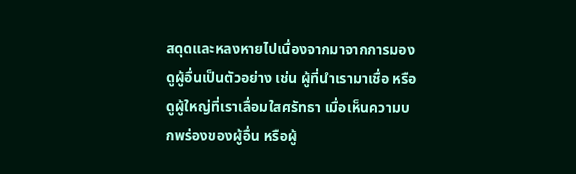สดุดและหลงหายไปเนื่องจากมาจากการมองดูผู้อื่นเป็นตัวอย่าง เช่น ผู้ที่นำเรามาเชื่อ หรือดูผู้ใหญ่ที่เราเลื่อมใสศรัทธา เมื่อเห็นความบกพร่องของผู้อื่น หรือผู้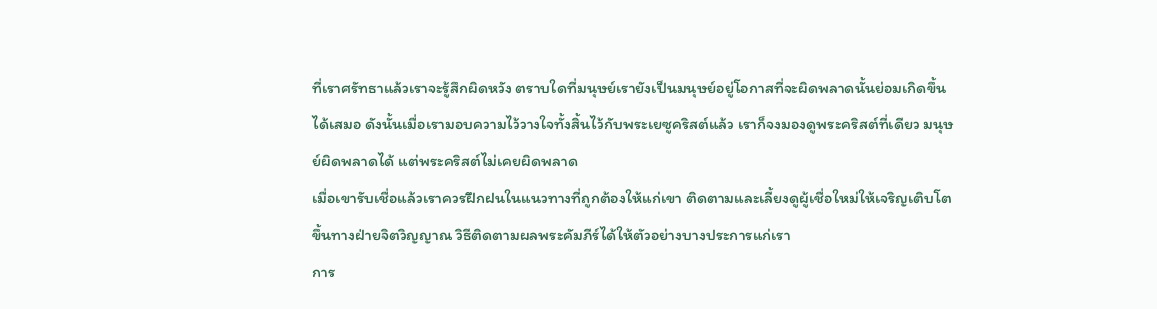ที่เราศรัทธาแล้วเราจะรู้สึกผิดหวัง ตราบใดที่มนุษย์เรายังเป็นมนุษย์อยู่โอกาสที่จะผิดพลาดนั้นย่อมเกิดขึ้นได้เสมอ ดังนั้นเมื่อเรามอบความไว้วางใจทั้งสิ้นไว้กับพระเยซูคริสต์แล้ว เราก็จงมองดูพระคริสต์ที่เดียว มนุษย์ผิดพลาดได้ แต่พระคริสต์ไม่เคยผิดพลาด
เมื่อเขารับเชื่อแล้วเราควรฝึกฝนในแนวทางที่ถูกต้องให้แก่เขา ติดตามและเลี้ยงดูผู้เชื่อใหม่ให้เจริญเติบโตขึ้นทางฝ่ายจิตวิญญาณ วิธีติดตามผลพระคัมภีร์ได้ให้ตัวอย่างบางประการแก่เรา
การ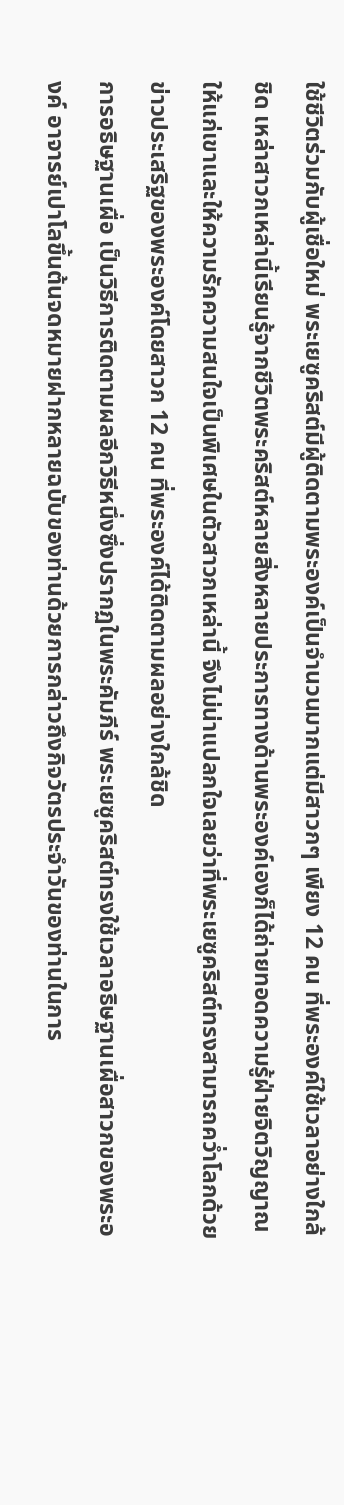ใช้ชีวิตร่วมกับผู้เชื่อใหม่ พระเยซูคริสต์มีผู้ติดตามพระองค์เป็นจำนวนมากแต่มีสาวกๆ เพียง 12 คน ที่พระองค์ใช้เวลาอย่างใกล้ชิด เหล่าสาวกเหล่านี้เรียนรู้จากชีวิตพระคริสต์หลายสิ่งหลายประการทางด้านพระองค์เองก็ได้ถ่ายทอดความรู้ฝ่ายจิตวิญญาณให้แก่เขาและให้ความรักความสนใจเป็นพิเศษในตัวสาวกเหล่านี้ จึงไม่น่าแปลกใจเลยว่าที่พระเยซูคริสต์ทรงสามารถคว่ำโลกด้วยข่าวประเสริฐของพระองค์โดยสาวก 12 คน ที่พระองค์ได้ติดตามผลอย่างใกล้ชิด
การอธิษฐานเผื่อ เป็นวิธีการติดตามผลอีกวิธีหนึ่งซึ่งปรากฏในพระคัมภีร์ พระเยซูคริสต์ทรงใช้เวลาอธิษฐานเผื่อสาวกของพระองค์ อาจารย์เปาโลขึ้นต้นจดหมายฝากหลายฉบับของท่านด้วยการกล่าวถึงกิจวัตรประจำวันของท่านในการ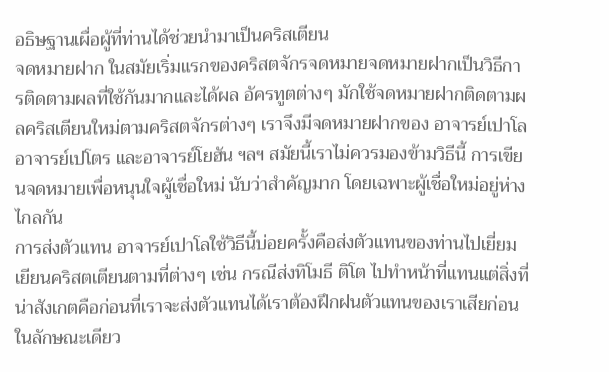อธิษฐานเผื่อผู้ที่ท่านได้ช่วยนำมาเป็นคริสเตียน
จดหมายฝาก ในสมัยเริ่มแรกของคริสตจักรจดหมายจดหมายฝากเป็นวิธีการติดตามผลที่ใช้กันมากและได้ผล อัครทูตต่างๆ มักใช้จดหมายฝากติดตามผลคริสเตียนใหม่ตามคริสตจักรต่างๆ เราจึงมีจดหมายฝากของ อาจารย์เปาโล อาจารย์เปโตร และอาจารย์โยฮัน ฯลฯ สมัยนี้เราไม่ควรมองข้ามวิธีนี้ การเขียนจดหมายเพื่อหนุนใจผู้เชื่อใหม่ นับว่าสำคัญมาก โดยเฉพาะผู้เชื่อใหม่อยู่ห่างไกลกัน
การส่งตัวแทน อาจารย์เปาโลใช้วิธีนี้บ่อยครั้งคือส่งตัวแทนของท่านไปเยี่ยมเยียนคริสตเตียนตามที่ต่างๆ เช่น กรณีส่งทิโมธี ติโต ไปทำหน้าที่แทนแต่สิ่งที่น่าสังเกตคือก่อนที่เราจะส่งตัวแทนได้เราต้องฝึกฝนตัวแทนของเราเสียก่อน ในลักษณะเดียว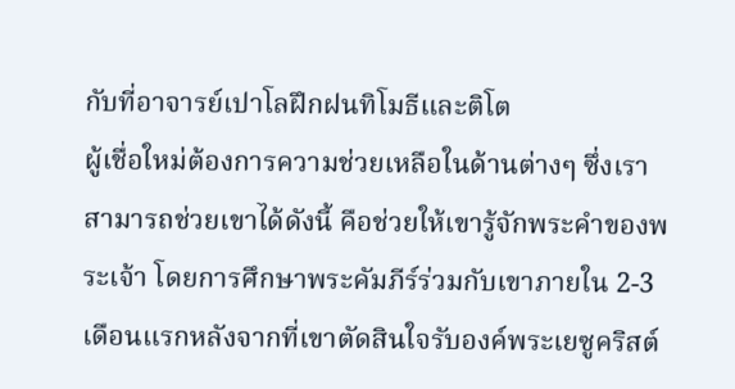กับที่อาจารย์เปาโลฝึกฝนทิโมธีและติโต
ผู้เชื่อใหม่ต้องการความช่วยเหลือในด้านต่างๆ ซึ่งเราสามารถช่วยเขาได้ดังนี้ คือช่วยให้เขารู้จักพระคำของพระเจ้า โดยการศึกษาพระคัมภีร์ร่วมกับเขาภายใน 2-3 เดือนแรกหลังจากที่เขาตัดสินใจรับองค์พระเยซูคริสต์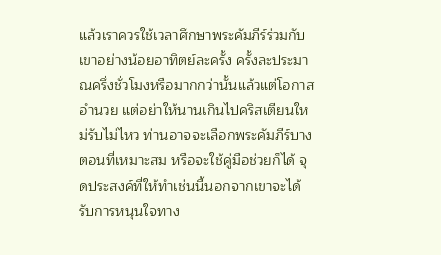แล้วเราควรใช้เวลาศึกษาพระคัมภีร์ร่วมกับเขาอย่างน้อยอาทิตย์ละครั้ง ครั้งละประมาณครึ่งชั่วโมงหรือมากกว่านั้นแล้วแต่โอกาสอำนวย แต่อย่าให้นานเกินไปคริสเตียนใหม่รับไม่ไหว ท่านอาจจะเลือกพระคัมภีร์บางตอนที่เหมาะสม หรือจะใช้คู่มือช่วยก็ได้ จุดประสงค์ที่ให้ทำเช่นนี้นอกจากเขาจะได้รับการหนุนใจทาง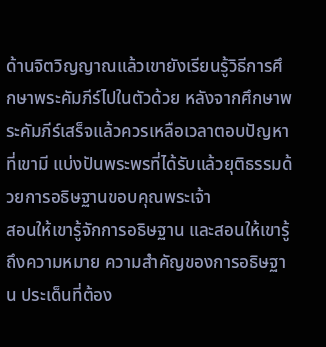ด้านจิตวิญญาณแล้วเขายังเรียนรู้วิธีการศึกษาพระคัมภีร์ไปในตัวด้วย หลังจากศึกษาพระคัมภีร์เสร็จแล้วควรเหลือเวลาตอบปัญหาที่เขามี แบ่งปันพระพรที่ได้รับแล้วยุติธรรมด้วยการอธิษฐานขอบคุณพระเจ้า
สอนให้เขารู้จักการอธิษฐาน และสอนให้เขารู้ถึงความหมาย ความสำคัญของการอธิษฐาน ประเด็นที่ต้อง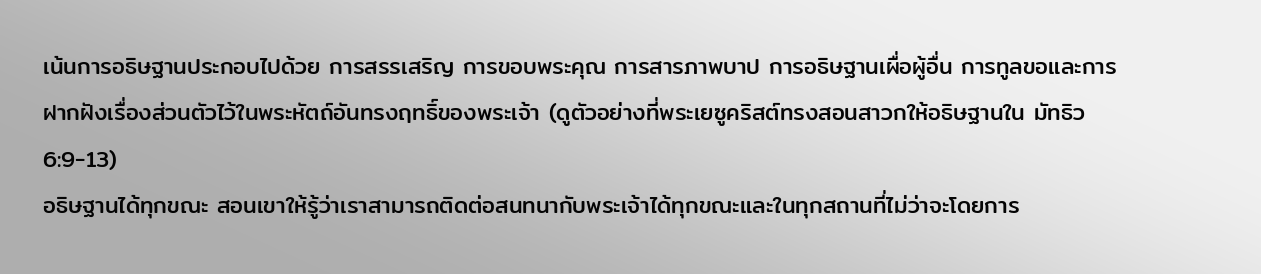เน้นการอธิษฐานประกอบไปด้วย การสรรเสริญ การขอบพระคุณ การสารภาพบาป การอธิษฐานเผื่อผู้อื่น การทูลขอและการฝากฝังเรื่องส่วนตัวไว้ในพระหัตถ์อันทรงฤทธิ์ของพระเจ้า (ดูตัวอย่างที่พระเยซูคริสต์ทรงสอนสาวกให้อธิษฐานใน มัทธิว 6:9-13)
อธิษฐานได้ทุกขณะ สอนเขาให้รู้ว่าเราสามารถติดต่อสนทนากับพระเจ้าได้ทุกขณะและในทุกสถานที่ไม่ว่าจะโดยการ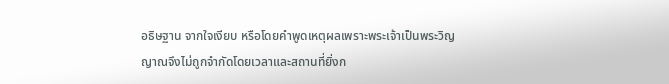อธิษฐาน จากใจเงียบ หรือโดยคำพูดเหตุผลเพราะพระเจ้าเป็นพระวิญญาณจึงไม่ถูกจำกัดโดยเวลาและสถานที่ยิ่งก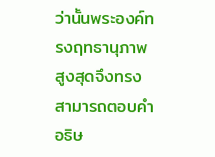ว่านั้นพระองค์ทรงฤทธานุภาพสูงสุดจึงทรงสามารถตอบคำอธิษ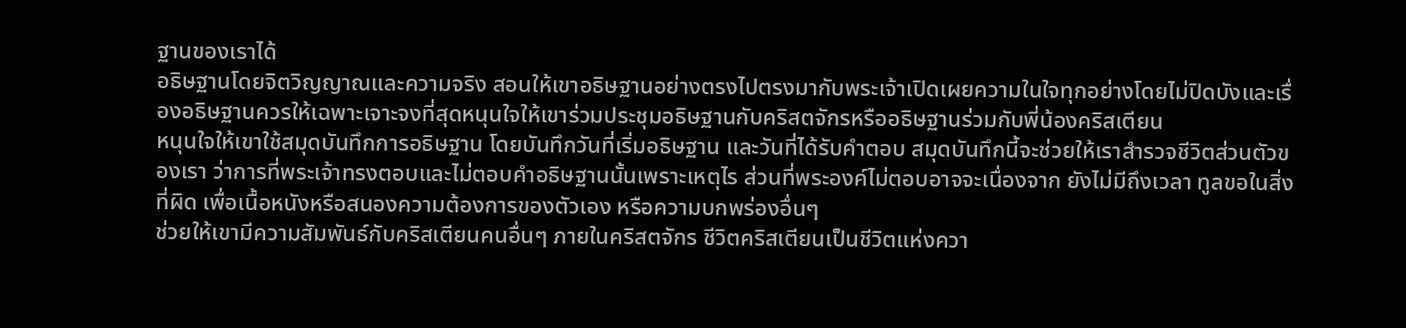ฐานของเราได้
อธิษฐานโดยจิตวิญญาณและความจริง สอนให้เขาอธิษฐานอย่างตรงไปตรงมากับพระเจ้าเปิดเผยความในใจทุกอย่างโดยไม่ปิดบังและเรื่องอธิษฐานควรให้เฉพาะเจาะจงที่สุดหนุนใจให้เขาร่วมประชุมอธิษฐานกับคริสตจักรหรืออธิษฐานร่วมกับพี่น้องคริสเตียน
หนุนใจให้เขาใช้สมุดบันทึกการอธิษฐาน โดยบันทึกวันที่เริ่มอธิษฐาน และวันที่ได้รับคำตอบ สมุดบันทึกนี้จะช่วยให้เราสำรวจชีวิตส่วนตัวของเรา ว่าการที่พระเจ้าทรงตอบและไม่ตอบคำอธิษฐานนั้นเพราะเหตุไร ส่วนที่พระองค์ไม่ตอบอาจจะเนื่องจาก ยังไม่มีถึงเวลา ทูลขอในสิ่งที่ผิด เพื่อเนื้อหนังหรือสนองความต้องการของตัวเอง หรือความบกพร่องอื่นๆ
ช่วยให้เขามีความสัมพันธ์กับคริสเตียนคนอื่นๆ ภายในคริสตจักร ชีวิตคริสเตียนเป็นชีวิตแห่งควา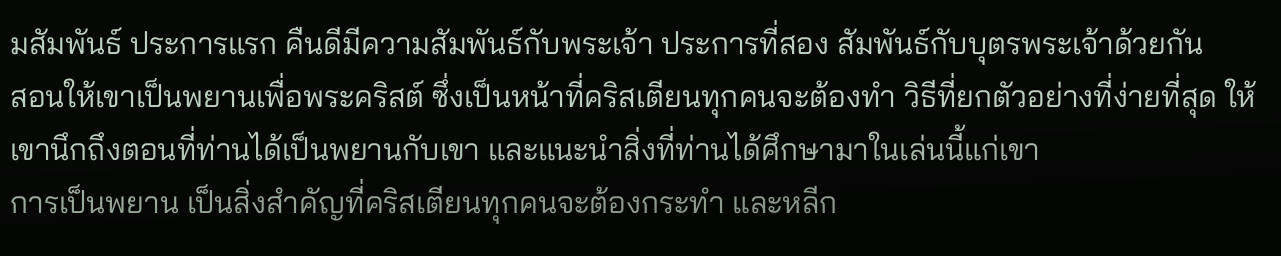มสัมพันธ์ ประการแรก คืนดีมีความสัมพันธ์กับพระเจ้า ประการที่สอง สัมพันธ์กับบุตรพระเจ้าด้วยกัน
สอนให้เขาเป็นพยานเพื่อพระคริสต์ ซึ่งเป็นหน้าที่คริสเตียนทุกคนจะต้องทำ วิธีที่ยกตัวอย่างที่ง่ายที่สุด ให้เขานึกถึงตอนที่ท่านได้เป็นพยานกับเขา และแนะนำสิ่งที่ท่านได้ศึกษามาในเล่นนี้แก่เขา
การเป็นพยาน เป็นสิ่งสำคัญที่คริสเตียนทุกคนจะต้องกระทำ และหลีก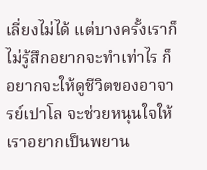เลี่ยงไม่ได้ แต่บางครั้งเราก็ไม่รู้สึกอยากจะทำเท่าไร ก็อยากจะให้ดูชีวิตของอาจารย์เปาโล จะช่วยหนุนใจให้เราอยากเป็นพยาน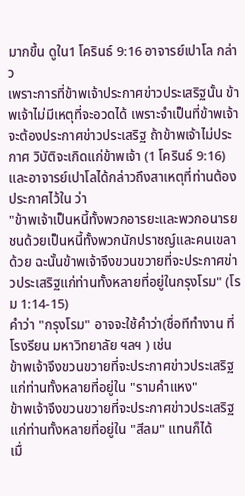มากขึ้น ดูใน1 โครินธ์ 9:16 อาจารย์เปาโล กล่าว
เพราะการที่ข้าพเจ้าประกาศข่าวประเสริฐนั้น ข้าพเจ้าไม่มีเหตุที่จะอวดได้ เพราะจำเป็นที่ข้าพเจ้าจะต้องประกาศข่าวประเสริฐ ถ้าข้าพเจ้าไม่ประกาศ วิบัติจะเกิดแก่ข้าพเจ้า (1 โครินธ์ 9:16)
และอาจารย์เปาโลได้กล่าวถึงสาเหตุที่ท่านต้องประกาศไว้ใน ว่า
"ข้าพเจ้าเป็นหนี้ทั้งพวกอารยะและพวกอนารยชนด้วยเป็นหนี้ทั้งพวกนักปราชญ์และคนเขลาด้วย ฉะนั้นข้าพเจ้าจึงขวนขวายที่จะประกาศข่าวประเสริฐแก่ท่านทั้งหลายที่อยู่ในกรุงโรม" (โรม 1:14-15)
คำว่า "กรุงโรม" อาจจะใช้คำว่า(ชื่อทีทำงาน ที่โรงรียน มหาวิทยาลัย ฯลฯ ) เช่น
ข้าพเจ้าจึงขวนขวายที่จะประกาศข่าวประเสริฐแก่ท่านทั้งหลายที่อยู่ใน "รามคำแหง"
ข้าพเจ้าจึงขวนขวายที่จะประกาศข่าวประเสริฐแก่ท่านทั้งหลายที่อยู่ใน "สีลม" แทนก็ได้
เมื่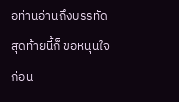อท่านอ่านถึงบรรทัดสุดท้ายนี้ก็ ขอหนุนใจก่อน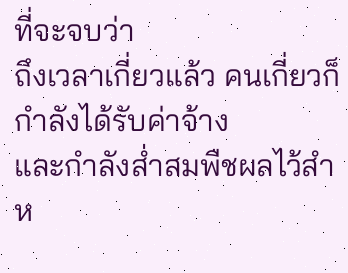ที่จะจบว่า
ถึงเวลาเกี่ยวแล้ว คนเกี่ยวก็กำลังได้รับค่าจ้าง
และกำลังส่ำสมพืชผลไว้สำห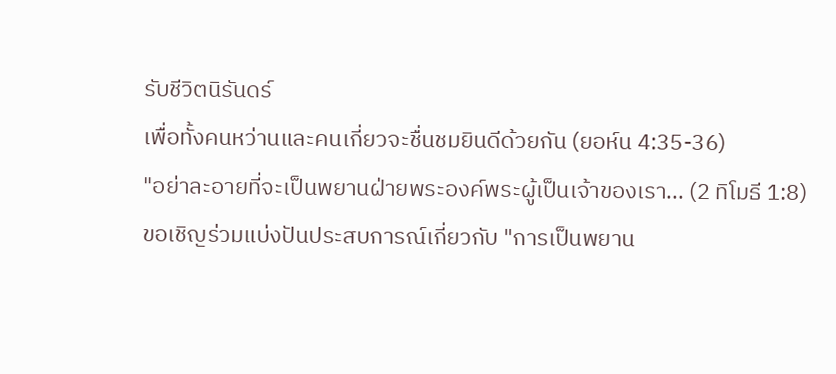รับชีวิตนิรันดร์
เพื่อทั้งคนหว่านและคนเกี่ยวจะชื่นชมยินดีด้วยกัน (ยอห์น 4:35-36)
"อย่าละอายที่จะเป็นพยานฝ่ายพระองค์พระผู้เป็นเจ้าของเรา... (2 ทิโมธี 1:8)
ขอเชิญร่วมแบ่งปันประสบการณ์เกี่ยวกับ "การเป็นพยาน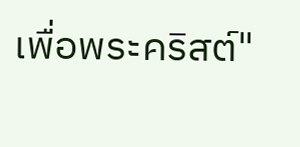เพื่อพระคริสต์"